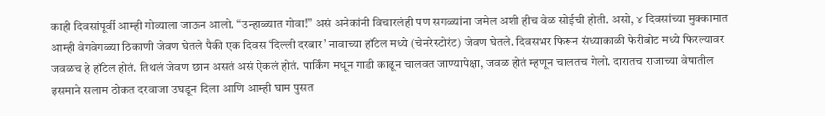काही दिवसांपूर्वी आम्ही गोव्याला जाऊन आलो. “उन्हाळ्यात गोवा!” असं अनेकांनी विचारलंही पण सगळ्यांना जमेल अशी हीच वेळ सोईची होती. असो, ४ दिवसांच्या मुक्कामात आम्ही वेगवेगळ्या ठिकाणी जेवण घेतले पैकी एक दिवस ‘दिल्ली दरबार’ नावाच्या हॉटेल मध्ये (चेनरेस्टोरंट) जेवण घेतले. दिवसभर फिरून संध्याकाळी फेरीबोट मध्ये फिरल्यावर जवळच हे हॉटेल होतं. तिथलं जेवण छान असतं असं ऐकलं होतं. पार्किंग मधून गाडी काढून चालवत जाण्यापेक्षा, जवळ होतं म्हणून चालतच गेलो. दारातच राजाच्या वेषातील इसमाने सलाम ठोकत दरवाजा उघडून दिला आणि आम्ही घाम पुसत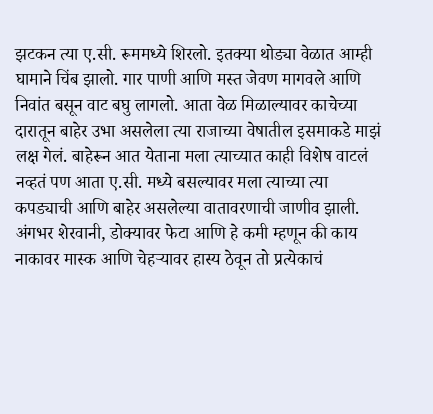झटकन त्या ए.सी. रूममध्ये शिरलो. इतक्या थोड्या वेळात आम्ही घामाने चिंब झालो. गार पाणी आणि मस्त जेवण मागवले आणि निवांत बसून वाट बघु लागलो. आता वेळ मिळाल्यावर काचेच्या दारातून बाहेर उभा असलेला त्या राजाच्या वेषातील इसमाकडे माझं लक्ष गेलं. बाहेरून आत येताना मला त्याच्यात काही विशेष वाटलं नव्हतं पण आता ए.सी. मध्ये बसल्यावर मला त्याच्या त्या कपड्याची आणि बाहेर असलेल्या वातावरणाची जाणीव झाली. अंगभर शेरवानी, डोक्यावर फेटा आणि हे कमी म्हणून की काय नाकावर मास्क आणि चेहऱ्यावर हास्य ठेवून तो प्रत्येकाचं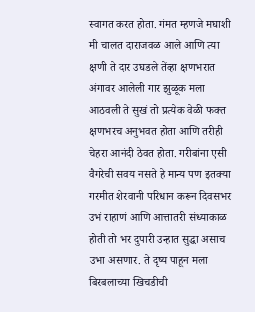स्वागत करत होता. गंमत म्हणजे मघाशी मी चालत दाराजवळ आले आणि त्या क्षणी ते दार उघडले तेंव्हा क्षणभरात अंगावर आलेली गार झुळूक मला आठवली ते सुखं तो प्रत्येक वेळी फक्त क्षणभरच अनुभवत होता आणि तरीही चेहरा आनंदी ठेवत होता. गरीबांना एसी वैगरेची सवय नसते हे मान्य पण इतक्या गरमीत शेरवानी परिधान करून दिवसभर उभं राहाणं आणि आत्तातरी संध्याकाळ होती तो भर दुपारी उन्हात सुद्धा असाच उभा असणार. ते दृष्य पाहून मला बिरबलाच्या खिचडीची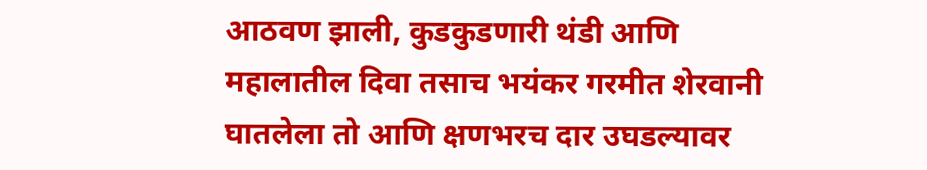आठवण झाली, कुडकुडणारी थंडी आणि महालातील दिवा तसाच भयंकर गरमीत शेरवानी घातलेला तो आणि क्षणभरच दार उघडल्यावर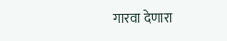गारवा देणारा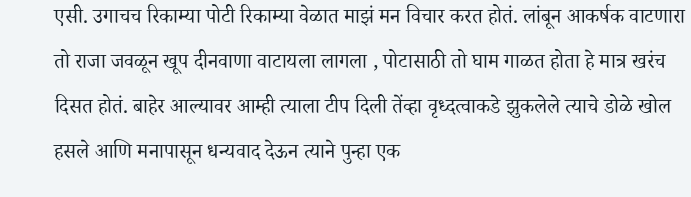एसी. उगाचच रिकाम्या पोटी रिकाम्या वेळात माझं मन विचार करत होतं. लांबून आकर्षक वाटणारा तो राजा जवळून खूप दीनवाणा वाटायला लागला , पोटासाठी तो घाम गाळत होता हे मात्र खरंच दिसत होतं. बाहेर आल्यावर आम्ही त्याला टीप दिली तेंव्हा वृध्दत्वाकडे झुकलेले त्याचे डोळे खोल हसले आणि मनापासून धन्यवाद देऊन त्याने पुन्हा एक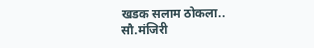खडक सलाम ठोकला..
सौ.मंजिरी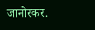जानोरकर.